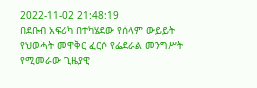2022-11-02 21:48:19
በደቡብ አፍሪካ በተካሄደው የሰላም ውይይት የህወሓት መዋቅር ፈርሶ የፌደራል መንግሥት የሚመራው ጊዜያዊ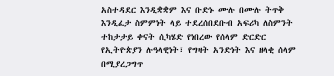አስተዳደር እንዲቋቋም እና ቡድኑ ሙሉ በሙሉ ትጥቅ እንዲፈታ ስምምነት ላይ ተደረሰበደቡብ አፍሪካ ለስምንት ተከታታይ ቀናት ሲካሄድ የነበረው የሰላም ድርድር የኢትዮጵያን ሉዓላዊነት፣ የግዛት አንድነት እና ዘላቂ ሰላም በሚያረጋግጥ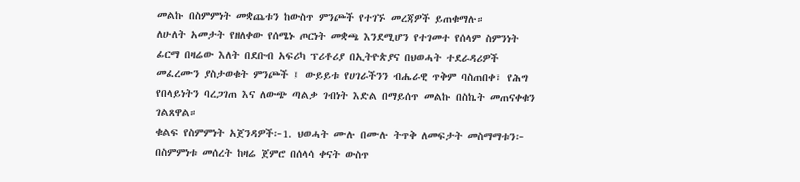መልኩ በስምምነት መቋጨቱን ከውስጥ ምንጮች የተገኙ መረጃዎች ይጠቁማሉ።
ለሁለት አመታት የዘለቀው የሰሜኑ ጦርነት መቋጫ እንደሚሆን የተገመተ የሰላም ስምንነት ፊርማ በዛሬው እለት በደቡብ አፍሪካ ፕሪቶሪያ በኢትዮጵያና በህወሓት ተደራዳሪዎች መፈረሙን ያስታወቁት ምንጮች ፤ ውይይቱ የሀገራችንን ብሔራዊ ጥቅም ባስጠበቀ፣ የሕግ የበላይነትን ባረጋገጠ እና ለውጭ ጣልቃ ገብነት እድል በማይሰጥ መልኩ በስኬት መጠናቀቁን ገልጸዋል።
ቁልፍ የስምምነት አጀንዳዎች፦1. ህወሓት ሙሉ በሙሉ ትጥቅ ለመፍታት መስማማቱን፦ በስምምነቱ መሰረት ከዛሬ ጀምሮ በሰላሳ ቀናት ውስጥ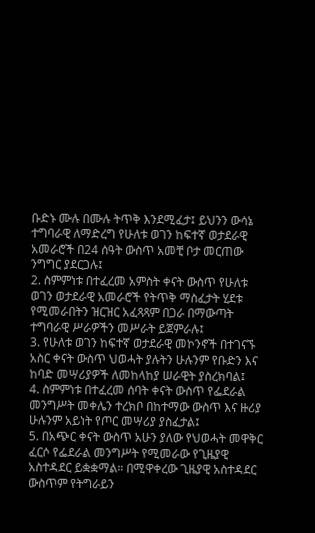ቡድኑ ሙሉ በሙሉ ትጥቅ እንደሚፈታ፤ ይህንን ውሳኔ ተግባራዊ ለማድረግ የሁለቱ ወገን ከፍተኛ ወታደራዊ አመራሮች በ24 ሰዓት ውስጥ አመቺ ቦታ መርጠው ንግግር ያደርጋሉ፤
2. ስምምነቱ በተፈረመ አምስት ቀናት ውስጥ የሁለቱ ወገን ወታደራዊ አመራሮች የትጥቅ ማስፈታት ሂደቱ የሚመራበትን ዝርዝር አፈጻጻም በጋራ በማውጣት ተግባራዊ ሥራዎችን መሥራት ይጀምራሉ፤
3. የሁለቱ ወገን ከፍተኛ ወታደራዊ መኮንኖች በተገናኙ አስር ቀናት ውስጥ ህወሓት ያሉትን ሁሉንም የቡድን እና ከባድ መሣሪያዎች ለመከላከያ ሠራዊት ያስረክባል፤
4. ስምምነቱ በተፈረመ ሰባት ቀናት ውስጥ የፌደራል መንግሥት መቀሌን ተረክቦ በከተማው ውስጥ እና ዙሪያ ሁሉንም አይነት የጦር መሣሪያ ያስፈታል፤
5. በአጭር ቀናት ውስጥ አሁን ያለው የህወሓት መዋቅር ፈርሶ የፌደራል መንግሥት የሚመራው የጊዜያዊ አስተዳደር ይቋቋማል። በሚዋቀረው ጊዜያዊ አስተዳደር ውስጥም የትግራይን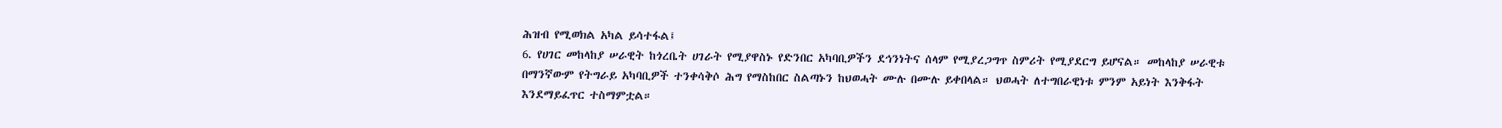ሕዝብ የሚወክል አካል ይሳተፋል፤
6. የሀገር መከላከያ ሠራዊት ከጎረቤት ሀገራት የሚያዋስኑ የድንበር አካባቢዎችን ደኅንነትና ሰላም የሚያረጋግጥ ስምሪት የሚያደርግ ይሆናል። መከላከያ ሠራዊቱ በማንኛውም የትግራይ አካባቢዎች ተንቀሳቅሶ ሕግ የማስከበር ስልጣኑን ከህወሓት ሙሉ በሙሉ ይቀበላል። ህወሓት ለተግበራዊነቱ ምንም አይነት እንቅፋት እንደማይፈጥር ተስማምቷል።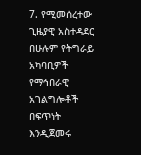7. የሚመሰረተው ጊዜያዊ አስተዳደር በሁሉም የትግራይ አካባቢዎች የማኅበራዊ አገልግሎቶች በፍጥነት እንዲጀመሩ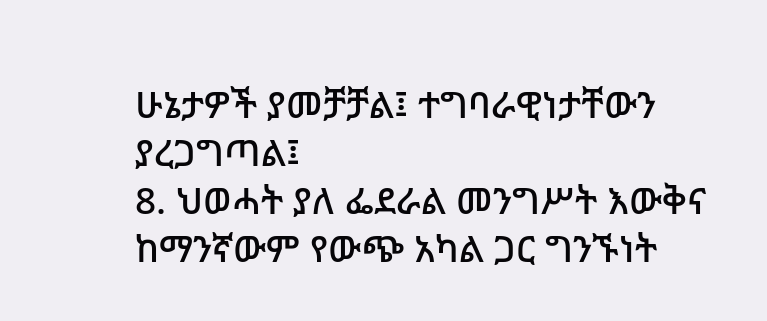ሁኔታዎች ያመቻቻል፤ ተግባራዊነታቸውን ያረጋግጣል፤
8. ህወሓት ያለ ፌደራል መንግሥት እውቅና ከማንኛውም የውጭ አካል ጋር ግንኙነት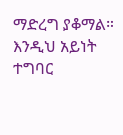ማድረግ ያቆማል። እንዲህ አይነት ተግባር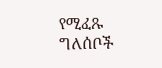የሚፈጹ ግለሰቦች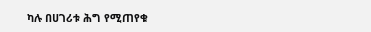ካሉ በሀገሪቱ ሕግ የሚጠየቁ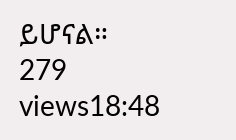ይሆናል።
279 views18:48